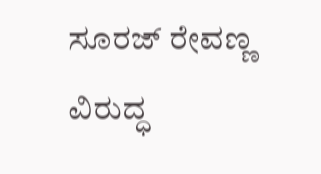ಸೂರಜ್‌ ರೇವಣ್ಣ ವಿರುದ್ಧ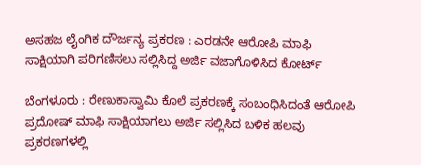ಅಸಹಜ ಲೈಂಗಿಕ ದೌರ್ಜನ್ಯ ಪ್ರಕರಣ : ಎರಡನೇ ಆರೋಪಿ ಮಾಫಿ ಸಾಕ್ಷಿಯಾಗಿ ಪರಿಗಣಿಸಲು ಸಲ್ಲಿಸಿದ್ದ ಅರ್ಜಿ ವಜಾಗೊಳಿಸಿದ ಕೋರ್ಟ್‌

ಬೆಂಗಳೂರು : ರೇಣುಕಾಸ್ವಾಮಿ ಕೊಲೆ ಪ್ರಕರಣಕ್ಕೆ ಸಂಬಂಧಿಸಿದಂತೆ ಆರೋಪಿ ಪ್ರದೋಷ್‌ ಮಾಫಿ ಸಾಕ್ಷಿಯಾಗಲು ಅರ್ಜಿ ಸಲ್ಲಿಸಿದ ಬಳಿಕ ಹಲವು ಪ್ರಕರಣಗಳಲ್ಲಿ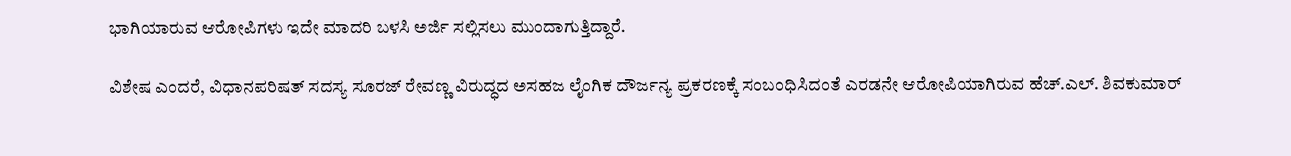ಭಾಗಿಯಾರುವ ಆರೋಪಿಗಳು ಇದೇ ಮಾದರಿ ಬಳಸಿ ಅರ್ಜಿ ಸಲ್ಲಿಸಲು ಮುಂದಾಗುತ್ತಿದ್ದಾರೆ.

ವಿಶೇಷ ಎಂದರೆ, ವಿಧಾನಪರಿಷತ್‌ ಸದಸ್ಯ ಸೂರಜ್‌ ರೇವಣ್ಣ ವಿರುದ್ಧದ ಅಸಹಜ ಲೈಂಗಿಕ ದೌರ್ಜನ್ಯ ಪ್ರಕರಣಕ್ಕೆ ಸಂಬಂಧಿಸಿದಂತೆ ಎರಡನೇ ಆರೋಪಿಯಾಗಿರುವ ಹೆಚ್.ಎಲ್. ಶಿವಕುಮಾರ್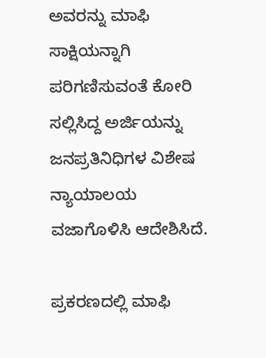ಅವರನ್ನು ಮಾಫಿ ಸಾಕ್ಷಿಯನ್ನಾಗಿ ಪರಿಗಣಿಸುವಂತೆ ಕೋರಿ ಸಲ್ಲಿಸಿದ್ದ ಅರ್ಜಿಯನ್ನು ಜನಪ್ರತಿನಿಧಿಗಳ ವಿಶೇಷ ನ್ಯಾಯಾಲಯ ವಜಾಗೊಳಿಸಿ ಆದೇಶಿಸಿದೆ.

ಪ್ರಕರಣದಲ್ಲಿ ಮಾಫಿ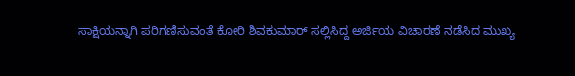ಸಾಕ್ಷಿಯನ್ನಾಗಿ ಪರಿಗಣಿಸುವಂತೆ ಕೋರಿ ಶಿವಕುಮಾರ್‌ ಸಲ್ಲಿಸಿದ್ದ ಅರ್ಜಿಯ ವಿಚಾರಣೆ ನಡೆಸಿದ ಮುಖ್ಯ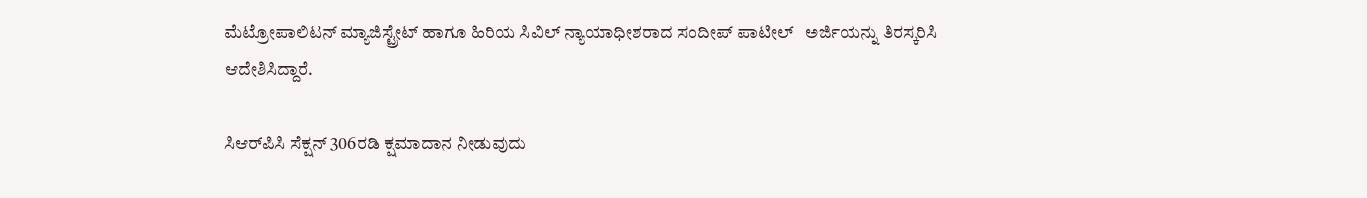ಮೆಟ್ರೋಪಾಲಿಟನ್ ಮ್ಯಾಜಿಸ್ಟ್ರೇಟ್ ಹಾಗೂ ಹಿರಿಯ ಸಿವಿಲ್ ನ್ಯಾಯಾಧೀಶರಾದ ಸಂದೀಪ್ ಪಾಟೀಲ್   ಅರ್ಜಿಯನ್ನು ತಿರಸ್ಕರಿಸಿ ಆದೇಶಿಸಿದ್ದಾರೆ.

ಸಿಆರ್‌ಪಿಸಿ ಸೆಕ್ಷನ್ 306ರಡಿ ಕ್ಷಮಾದಾನ ನೀಡುವುದು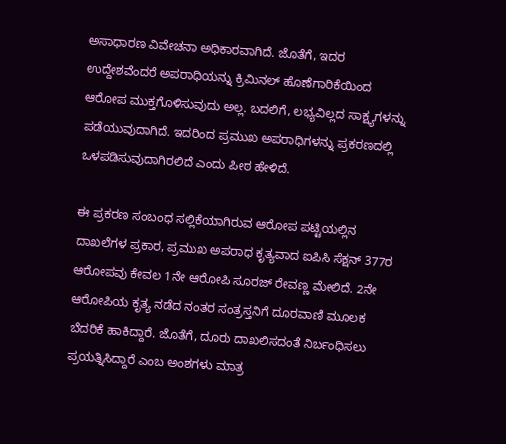ಅಸಾಧಾರಣ ವಿವೇಚನಾ ಅಧಿಕಾರವಾಗಿದೆ. ಜೊತೆಗೆ, ಇದರ ಉದ್ದೇಶವೆಂದರೆ ಅಪರಾಧಿಯನ್ನು ಕ್ರಿಮಿನಲ್‌ ಹೊಣೆಗಾರಿಕೆಯಿಂದ ಆರೋಪ ಮುಕ್ತಗೊಳಿಸುವುದು ಅಲ್ಲ. ಬದಲಿಗೆ, ಲಭ್ಯವಿಲ್ಲದ ಸಾಕ್ಷ್ಯಗಳನ್ನು ಪಡೆಯುವುದಾಗಿದೆ. ಇದರಿಂದ ಪ್ರಮುಖ ಅಪರಾಧಿಗಳನ್ನು ಪ್ರಕರಣದಲ್ಲಿ ಒಳಪಡಿಸುವುದಾಗಿರಲಿದೆ ಎಂದು ಪೀಠ ಹೇಳಿದೆ.

ಈ ಪ್ರಕರಣ ಸಂಬಂಧ ಸಲ್ಲಿಕೆಯಾಗಿರುವ ಆರೋಪ ಪಟ್ಟಿಯಲ್ಲಿನ ದಾಖಲೆಗಳ ಪ್ರಕಾರ, ಪ್ರಮುಖ ಅಪರಾಧ ಕೃತ್ಯವಾದ ಐಪಿಸಿ ಸೆಕ್ಷನ್ 377ರ ಆರೋಪವು ಕೇವಲ 1ನೇ ಆರೋಪಿ ಸೂರಜ್ ರೇವಣ್ಣ ಮೇಲಿದೆ. 2ನೇ ಆರೋಪಿಯ ಕೃತ್ಯ ನಡೆದ ನಂತರ ಸಂತ್ರಸ್ತನಿಗೆ ದೂರವಾಣಿ ಮೂಲಕ ಬೆದರಿಕೆ ಹಾಕಿದ್ದಾರೆ. ಜೊತೆಗೆ, ದೂರು ದಾಖಲಿಸದಂತೆ ನಿರ್ಬಂಧಿಸಲು ಪ್ರಯತ್ನಿಸಿದ್ದಾರೆ ಎಂಬ ಅಂಶಗಳು ಮಾತ್ರ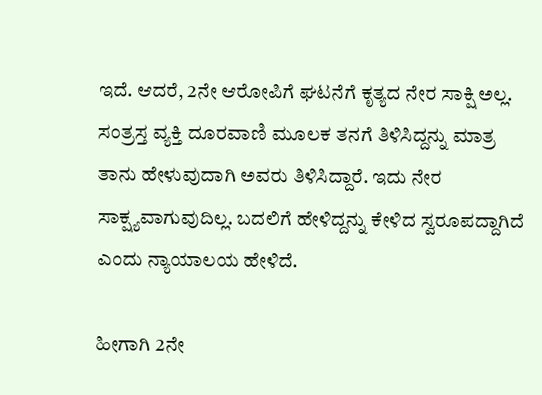ಇದೆ. ಆದರೆ, 2ನೇ ಆರೋಪಿಗೆ ಘಟನೆಗೆ ಕೃತ್ಯದ ನೇರ ಸಾಕ್ಷಿ ಅಲ್ಲ. ಸಂತ್ರಸ್ತ ವ್ಯಕ್ತಿ ದೂರವಾಣಿ ಮೂಲಕ ತನಗೆ ತಿಳಿಸಿದ್ದನ್ನು ಮಾತ್ರ ತಾನು ಹೇಳುವುದಾಗಿ ಅವರು ತಿಳಿಸಿದ್ದಾರೆ. ಇದು ನೇರ ಸಾಕ್ಷ್ಯವಾಗುವುದಿಲ್ಲ. ಬದಲಿಗೆ ಹೇಳಿದ್ದನ್ನು ಕೇಳಿದ ಸ್ವರೂಪದ್ದಾಗಿದೆ ಎಂದು ನ್ಯಾಯಾಲಯ ಹೇಳಿದೆ.

ಹೀಗಾಗಿ 2ನೇ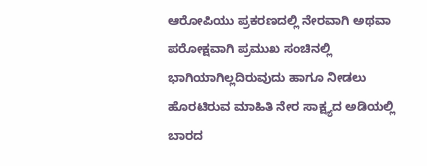ಆರೋಪಿಯು ಪ್ರಕರಣದಲ್ಲಿ ನೇರವಾಗಿ ಅಥವಾ ಪರೋಕ್ಷವಾಗಿ ಪ್ರಮುಖ ಸಂಚಿನಲ್ಲಿ ಭಾಗಿಯಾಗಿಲ್ಲದಿರುವುದು ಹಾಗೂ ನೀಡಲು ಹೊರಟಿರುವ ಮಾಹಿತಿ ನೇರ ಸಾಕ್ಷ್ಯದ ಅಡಿಯಲ್ಲಿ ಬಾರದ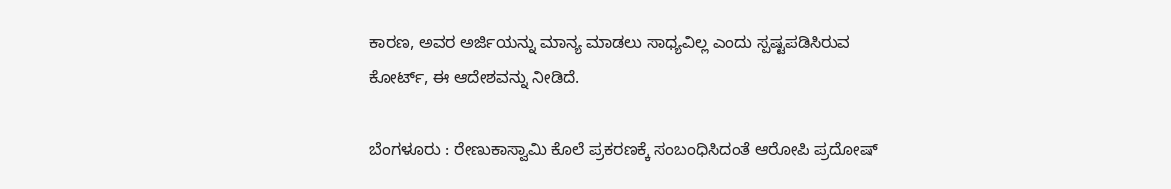ಕಾರಣ, ಅವರ ಅರ್ಜಿಯನ್ನು ಮಾನ್ಯ ಮಾಡಲು ಸಾಧ್ಯವಿಲ್ಲ ಎಂದು ಸ್ಪಷ್ಟಪಡಿಸಿರುವ ಕೋರ್ಟ್, ಈ ಆದೇಶವನ್ನು ನೀಡಿದೆ.

ಬೆಂಗಳೂರು : ರೇಣುಕಾಸ್ವಾಮಿ ಕೊಲೆ ಪ್ರಕರಣಕ್ಕೆ ಸಂಬಂಧಿಸಿದಂತೆ ಆರೋಪಿ ಪ್ರದೋಷ್‌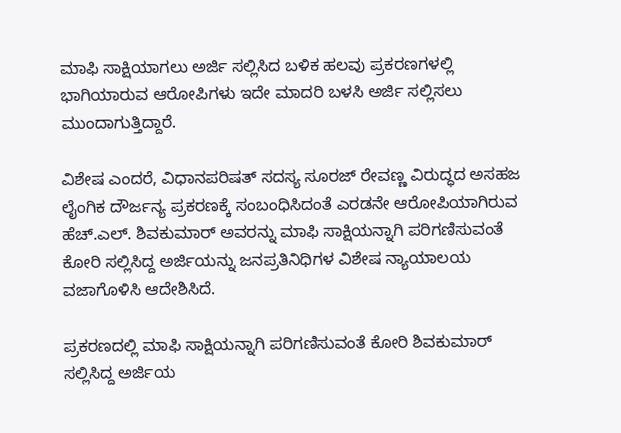ಮಾಫಿ ಸಾಕ್ಷಿಯಾಗಲು ಅರ್ಜಿ ಸಲ್ಲಿಸಿದ ಬಳಿಕ ಹಲವು ಪ್ರಕರಣಗಳಲ್ಲಿ ಭಾಗಿಯಾರುವ ಆರೋಪಿಗಳು ಇದೇ ಮಾದರಿ ಬಳಸಿ ಅರ್ಜಿ ಸಲ್ಲಿಸಲು ಮುಂದಾಗುತ್ತಿದ್ದಾರೆ.

ವಿಶೇಷ ಎಂದರೆ, ವಿಧಾನಪರಿಷತ್‌ ಸದಸ್ಯ ಸೂರಜ್‌ ರೇವಣ್ಣ ವಿರುದ್ಧದ ಅಸಹಜ ಲೈಂಗಿಕ ದೌರ್ಜನ್ಯ ಪ್ರಕರಣಕ್ಕೆ ಸಂಬಂಧಿಸಿದಂತೆ ಎರಡನೇ ಆರೋಪಿಯಾಗಿರುವ ಹೆಚ್.ಎಲ್. ಶಿವಕುಮಾರ್ ಅವರನ್ನು ಮಾಫಿ ಸಾಕ್ಷಿಯನ್ನಾಗಿ ಪರಿಗಣಿಸುವಂತೆ ಕೋರಿ ಸಲ್ಲಿಸಿದ್ದ ಅರ್ಜಿಯನ್ನು ಜನಪ್ರತಿನಿಧಿಗಳ ವಿಶೇಷ ನ್ಯಾಯಾಲಯ ವಜಾಗೊಳಿಸಿ ಆದೇಶಿಸಿದೆ.

ಪ್ರಕರಣದಲ್ಲಿ ಮಾಫಿ ಸಾಕ್ಷಿಯನ್ನಾಗಿ ಪರಿಗಣಿಸುವಂತೆ ಕೋರಿ ಶಿವಕುಮಾರ್‌ ಸಲ್ಲಿಸಿದ್ದ ಅರ್ಜಿಯ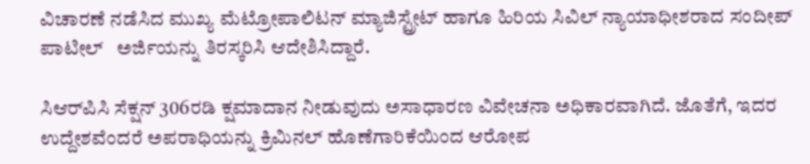ವಿಚಾರಣೆ ನಡೆಸಿದ ಮುಖ್ಯ ಮೆಟ್ರೋಪಾಲಿಟನ್ ಮ್ಯಾಜಿಸ್ಟ್ರೇಟ್ ಹಾಗೂ ಹಿರಿಯ ಸಿವಿಲ್ ನ್ಯಾಯಾಧೀಶರಾದ ಸಂದೀಪ್ ಪಾಟೀಲ್   ಅರ್ಜಿಯನ್ನು ತಿರಸ್ಕರಿಸಿ ಆದೇಶಿಸಿದ್ದಾರೆ.

ಸಿಆರ್‌ಪಿಸಿ ಸೆಕ್ಷನ್ 306ರಡಿ ಕ್ಷಮಾದಾನ ನೀಡುವುದು ಅಸಾಧಾರಣ ವಿವೇಚನಾ ಅಧಿಕಾರವಾಗಿದೆ. ಜೊತೆಗೆ, ಇದರ ಉದ್ದೇಶವೆಂದರೆ ಅಪರಾಧಿಯನ್ನು ಕ್ರಿಮಿನಲ್‌ ಹೊಣೆಗಾರಿಕೆಯಿಂದ ಆರೋಪ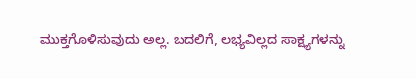ಮುಕ್ತಗೊಳಿಸುವುದು ಅಲ್ಲ. ಬದಲಿಗೆ, ಲಭ್ಯವಿಲ್ಲದ ಸಾಕ್ಷ್ಯಗಳನ್ನು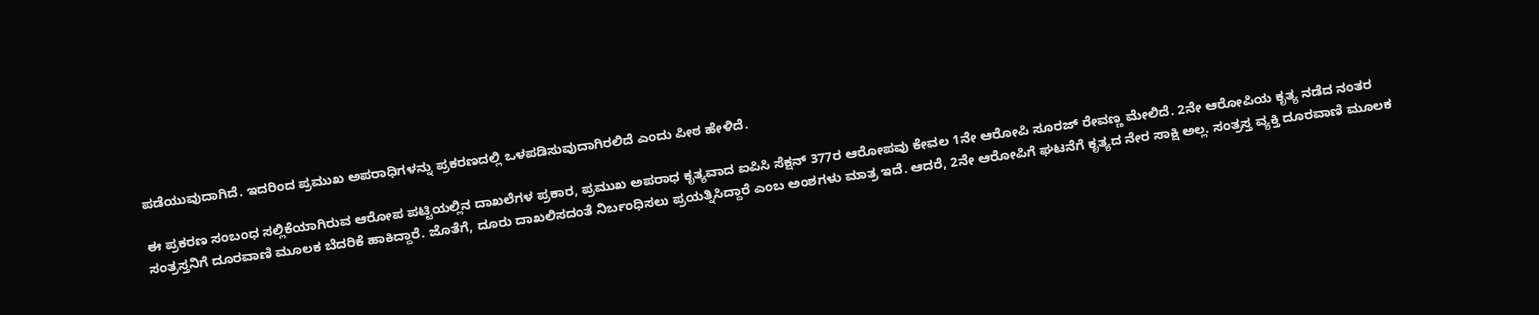ಪಡೆಯುವುದಾಗಿದೆ. ಇದರಿಂದ ಪ್ರಮುಖ ಅಪರಾಧಿಗಳನ್ನು ಪ್ರಕರಣದಲ್ಲಿ ಒಳಪಡಿಸುವುದಾಗಿರಲಿದೆ ಎಂದು ಪೀಠ ಹೇಳಿದೆ.

ಈ ಪ್ರಕರಣ ಸಂಬಂಧ ಸಲ್ಲಿಕೆಯಾಗಿರುವ ಆರೋಪ ಪಟ್ಟಿಯಲ್ಲಿನ ದಾಖಲೆಗಳ ಪ್ರಕಾರ, ಪ್ರಮುಖ ಅಪರಾಧ ಕೃತ್ಯವಾದ ಐಪಿಸಿ ಸೆಕ್ಷನ್ 377ರ ಆರೋಪವು ಕೇವಲ 1ನೇ ಆರೋಪಿ ಸೂರಜ್ ರೇವಣ್ಣ ಮೇಲಿದೆ. 2ನೇ ಆರೋಪಿಯ ಕೃತ್ಯ ನಡೆದ ನಂತರ ಸಂತ್ರಸ್ತನಿಗೆ ದೂರವಾಣಿ ಮೂಲಕ ಬೆದರಿಕೆ ಹಾಕಿದ್ದಾರೆ. ಜೊತೆಗೆ, ದೂರು ದಾಖಲಿಸದಂತೆ ನಿರ್ಬಂಧಿಸಲು ಪ್ರಯತ್ನಿಸಿದ್ದಾರೆ ಎಂಬ ಅಂಶಗಳು ಮಾತ್ರ ಇದೆ. ಆದರೆ, 2ನೇ ಆರೋಪಿಗೆ ಘಟನೆಗೆ ಕೃತ್ಯದ ನೇರ ಸಾಕ್ಷಿ ಅಲ್ಲ. ಸಂತ್ರಸ್ತ ವ್ಯಕ್ತಿ ದೂರವಾಣಿ ಮೂಲಕ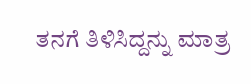ತನಗೆ ತಿಳಿಸಿದ್ದನ್ನು ಮಾತ್ರ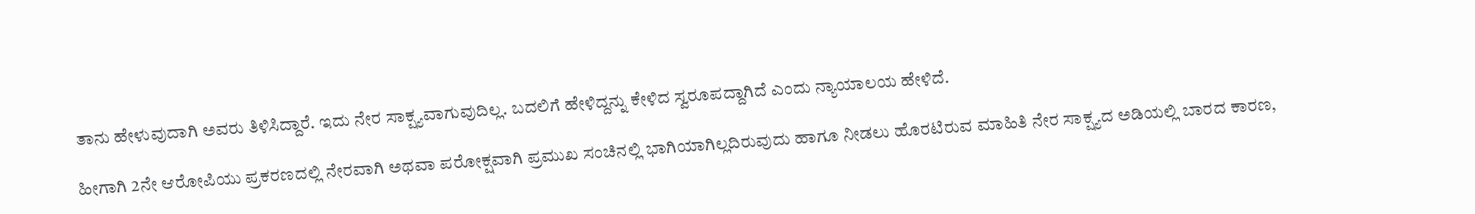ತಾನು ಹೇಳುವುದಾಗಿ ಅವರು ತಿಳಿಸಿದ್ದಾರೆ. ಇದು ನೇರ ಸಾಕ್ಷ್ಯವಾಗುವುದಿಲ್ಲ. ಬದಲಿಗೆ ಹೇಳಿದ್ದನ್ನು ಕೇಳಿದ ಸ್ವರೂಪದ್ದಾಗಿದೆ ಎಂದು ನ್ಯಾಯಾಲಯ ಹೇಳಿದೆ.

ಹೀಗಾಗಿ 2ನೇ ಆರೋಪಿಯು ಪ್ರಕರಣದಲ್ಲಿ ನೇರವಾಗಿ ಅಥವಾ ಪರೋಕ್ಷವಾಗಿ ಪ್ರಮುಖ ಸಂಚಿನಲ್ಲಿ ಭಾಗಿಯಾಗಿಲ್ಲದಿರುವುದು ಹಾಗೂ ನೀಡಲು ಹೊರಟಿರುವ ಮಾಹಿತಿ ನೇರ ಸಾಕ್ಷ್ಯದ ಅಡಿಯಲ್ಲಿ ಬಾರದ ಕಾರಣ,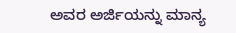ಅವರ ಅರ್ಜಿಯನ್ನು ಮಾನ್ಯ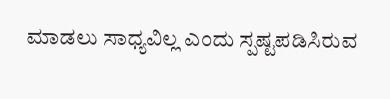ಮಾಡಲು ಸಾಧ್ಯವಿಲ್ಲ ಎಂದು ಸ್ಪಷ್ಟಪಡಿಸಿರುವ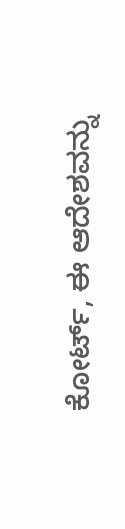ಕೋರ್ಟ್, ಈ ಆದೇಶವನ್ನು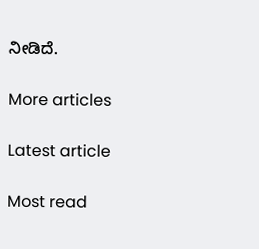ನೀಡಿದೆ.

More articles

Latest article

Most read